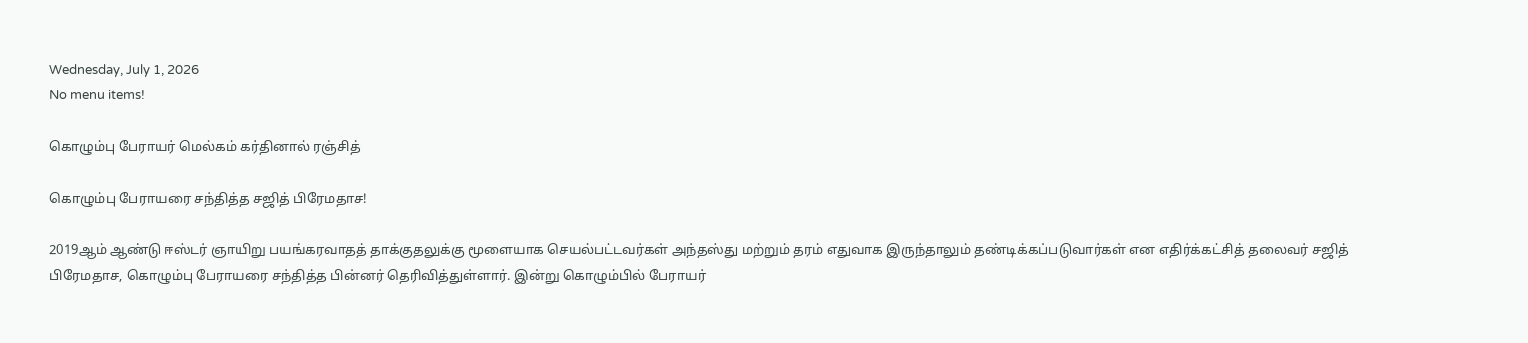Wednesday, July 1, 2026
No menu items!

கொழும்பு பேராயர் மெல்கம் கர்தினால் ரஞ்சித்

கொழும்பு பேராயரை சந்தித்த சஜித் பிரேமதாச!

2019ஆம் ஆண்டு ஈஸ்டர் ஞாயிறு பயங்கரவாதத் தாக்குதலுக்கு மூளையாக செயல்பட்டவர்கள் அந்தஸ்து மற்றும் தரம் எதுவாக இருந்தாலும் தண்டிக்கப்படுவார்கள் என எதிர்க்கட்சித் தலைவர் சஜித் பிரேமதாச, கொழும்பு பேராயரை சந்தித்த பின்னர் தெரிவித்துள்ளார். இன்று கொழும்பில் பேராயர்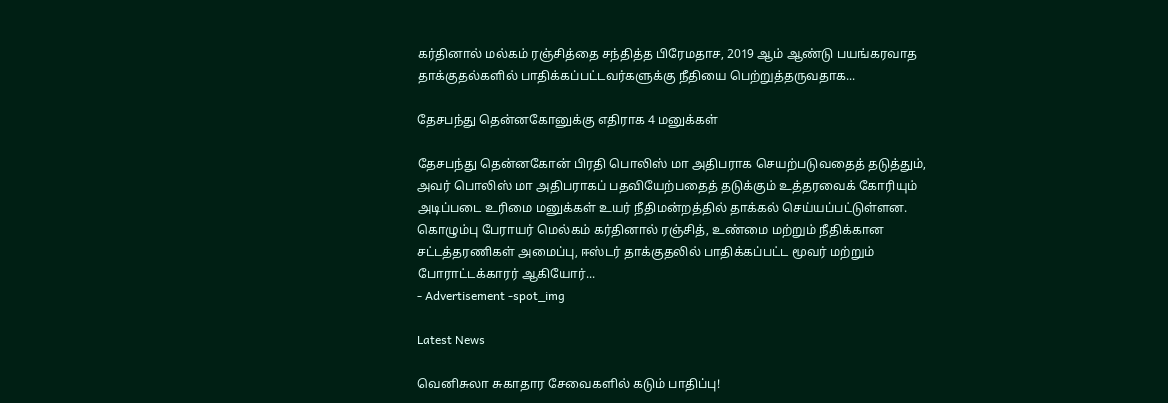கர்தினால் மல்கம் ரஞ்சித்தை சந்தித்த பிரேமதாச, 2019 ஆம் ஆண்டு பயங்கரவாத தாக்குதல்களில் பாதிக்கப்பட்டவர்களுக்கு நீதியை பெற்றுத்தருவதாக...

தேசபந்து தென்னகோனுக்கு எதிராக 4 மனுக்கள்

தேசபந்து தென்னகோன் பிரதி பொலிஸ் மா அதிபராக செயற்படுவதைத் தடுத்தும், அவர் பொலிஸ் மா அதிபராகப் பதவியேற்பதைத் தடுக்கும் உத்தரவைக் கோரியும் அடிப்படை உரிமை மனுக்கள் உயர் நீதிமன்றத்தில் தாக்கல் செய்யப்பட்டுள்ளன. கொழும்பு பேராயர் மெல்கம் கர்தினால் ரஞ்சித், உண்மை மற்றும் நீதிக்கான சட்டத்தரணிகள் அமைப்பு, ஈஸ்டர் தாக்குதலில் பாதிக்கப்பட்ட மூவர் மற்றும் போராட்டக்காரர் ஆகியோர்...
- Advertisement -spot_img

Latest News

வெனிசுலா சுகாதார சேவைகளில் கடும் பாதிப்பு!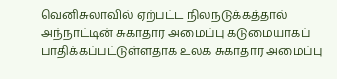வெனிசுலாவில் ஏற்பட்ட நிலநடுக்கத்தால் அந்நாட்டின் சுகாதார அமைப்பு கடுமையாகப் பாதிக்கப்பட்டுள்ளதாக உலக சுகாதார அமைப்பு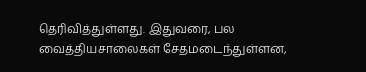தெரிவித்துள்ளது. இதுவரை, பல வைத்தியசாலைகள் சேதமடைந்துள்ளன,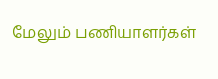மேலும் பணியாளர்கள்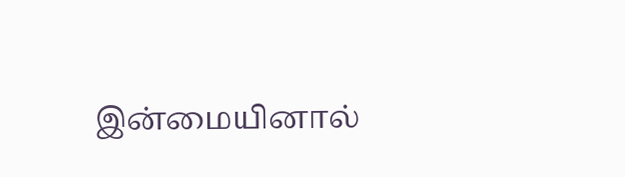இன்மையினால்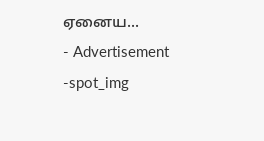ஏனைய...
- Advertisement -spot_img